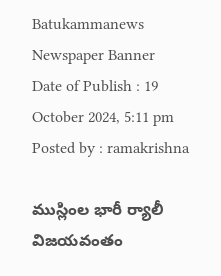Batukammanews
Newspaper Banner
Date of Publish : 19 October 2024, 5:11 pm Posted by : ramakrishna

ముస్లింల భారీ ర్యాలీ విజయవంతం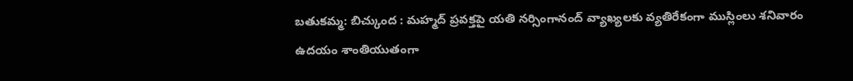బతుకమ్మ: బిచ్కుంద : మ‌హ్మ‌ద్ ప్ర‌వ‌క్తపై యతి నర్సింగానంద్ వ్యాఖ్య‌ల‌కు వ్య‌తిరేకంగా ముస్లింలు శనివారం ఉదయం శాంతియుతంగా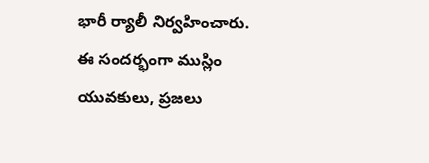భారీ ర్యాలీ నిర్వహించారు. ఈ సందర్భంగా ముస్లిం యువకులు, ప్రజలు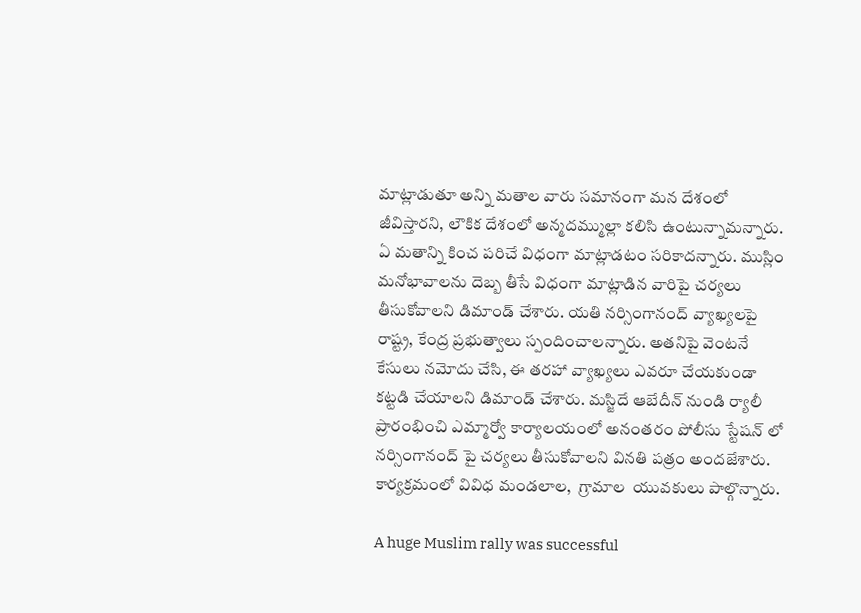మాట్లాడుతూ అన్ని మతాల వారు సమానంగా మన దేశంలో‌ జీవిస్తారని, లౌకిక దేశంలో అన్మదమ్ముల్లా కలిసి ఉంటున్నామన్నారు. ఏ మతాన్ని కించ పరిచే విధంగా మాట్లాడటం సరికాదన్నారు. ముస్లిం మనోభావాలను దెబ్బ తీసే విధంగా మాట్లాడిన వారిపై చర్యలు తీసుకోవాలని డిమాండ్ చేశారు. యతి నర్సింగానంద్ వ్యాఖ్యలపై రాష్ట్ర, కేంద్ర ప్రభుత్వాలు స్పందించాలన్నారు. అతనిపై వెంటనే కేసులు నమోదు‌ చేసి, ఈ తరహా వ్యాఖ్యలు ఎవరూ చేయకుండా కట్టడి చేయాలని డిమాండ్ చేశారు. మస్జిదే ఆబేదీన్ నుండి ర్యాలీ ప్రారంభించి ఎమ్మార్వో కార్యాలయంలో అనంతరం పోలీసు స్టేషన్ లో నర్సింగానంద్ పై చర్యలు తీసుకోవాలని వినతి పత్రం అందజేశారు. కార్యక్రమంలో వివిధ మండలాల,  గ్రామాల  యువకులు పాల్గొన్నారు.

A huge Muslim rally was successful